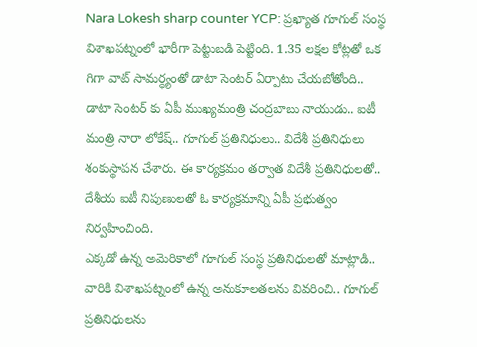Nara Lokesh sharp counter YCP: ప్రఖ్యాత గూగుల్ సంస్థ విశాఖపట్నంలో భారీగా పెట్టుబడి పెట్టింది. 1.35 లక్షల కోట్లతో ఒక గిగా వాట్ సామర్ధ్యంతో డాటా సెంటర్ ఏర్పాటు చేయబోతోంది.. డాటా సెంటర్ కు ఏపీ ముఖ్యమంత్రి చంద్రబాబు నాయుడు.. ఐటీ మంత్రి నారా లోకేష్.. గూగుల్ ప్రతినిధులు.. విదేశీ ప్రతినిధులు శంకుస్థాపన చేశారు. ఈ కార్యక్రమం తర్వాత విదేశీ ప్రతినిధులతో.. దేశీయ ఐటీ నిపుణులతో ఓ కార్యక్రమాన్ని ఏపీ ప్రభుత్వం నిర్వహించింది.
ఎక్కడో ఉన్న అమెరికాలో గూగుల్ సంస్థ ప్రతినిధులతో మాట్లాడి.. వారికి విశాఖపట్నంలో ఉన్న అనుకూలతలను వివరించి.. గూగుల్ ప్రతినిధులను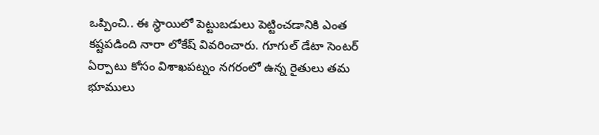ఒప్పించి.. ఈ స్థాయిలో పెట్టుబడులు పెట్టించడానికి ఎంత కష్టపడింది నారా లోకేష్ వివరించారు. గూగుల్ డేటా సెంటర్ ఏర్పాటు కోసం విశాఖపట్నం నగరంలో ఉన్న రైతులు తమ భూములు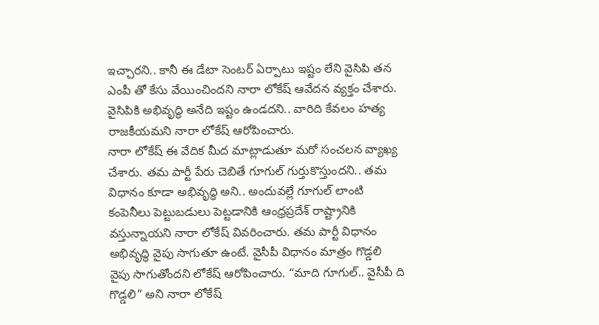ఇచ్చారని.. కానీ ఈ డేటా సెంటర్ ఏర్పాటు ఇష్టం లేని వైసిపి తన ఎంపీ తో కేసు వేయించిందని నారా లోకేష్ ఆవేదన వ్యక్తం చేశారు. వైసిపికి అభివృద్ధి అనేది ఇష్టం ఉండదని.. వారిది కేవలం హత్య రాజకీయమని నారా లోకేష్ ఆరోపించారు.
నారా లోకేష్ ఈ వేదిక మీద మాట్లాడుతూ మరో సంచలన వ్యాఖ్య చేశారు. తమ పార్టీ పేరు చెబితే గూగుల్ గుర్తుకొస్తుందని.. తమ విధానం కూడా అభివృద్ధి అని.. అందువల్లే గూగుల్ లాంటి కంపెనీలు పెట్టుబడులు పెట్టడానికి ఆంధ్రప్రదేశ్ రాష్ట్రానికి వస్తున్నాయని నారా లోకేష్ వివరించారు. తమ పార్టీ విధానం అభివృద్ధి వైపు సాగుతూ ఉంటే. వైసీపీ విధానం మాత్రం గొడ్డలి వైపు సాగుతోందని లోకేష్ ఆరోపించారు. “మాది గూగుల్.. వైసీపీ ది గొడ్డలి” అని నారా లోకేష్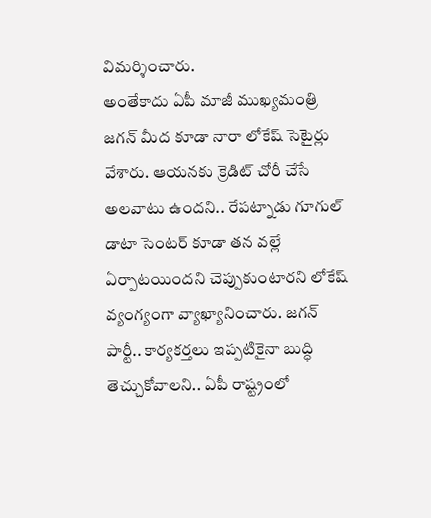విమర్శించారు.
అంతేకాదు ఏపీ మాజీ ముఖ్యమంత్రి జగన్ మీద కూడా నారా లోకేష్ సెటైర్లు వేశారు. ఆయనకు క్రెడిట్ చోరీ చేసే అలవాటు ఉందని.. రేపట్నాడు గూగుల్ డాటా సెంటర్ కూడా తన వల్లే ఏర్పాటయిందని చెప్పుకుంటారని లోకేష్ వ్యంగ్యంగా వ్యాఖ్యానించారు. జగన్ పార్టీ.. కార్యకర్తలు ఇప్పటికైనా బుద్ధి తెచ్చుకోవాలని.. ఏపీ రాష్ట్రంలో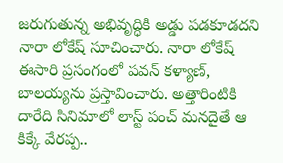జరుగుతున్న అభివృద్ధికి అడ్డు పడకూడదని నారా లోకేష్ సూచించారు. నారా లోకేష్ ఈసారి ప్రసంగంలో పవన్ కళ్యాణ్, బాలయ్యను ప్రస్తావించారు. అత్తారింటికి దారేది సినిమాలో లాస్ట్ పంచ్ మనదైతే ఆ కిక్కే వేరప్ప..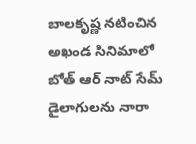బాలకృష్ణ నటించిన అఖండ సినిమాలో బోత్ ఆర్ నాట్ సేమ్ డైలాగులను నారా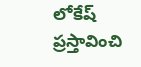లోకేష్ ప్రస్తావించి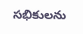సభికులను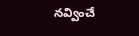నవ్వించే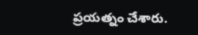ప్రయత్నం చేశారు.